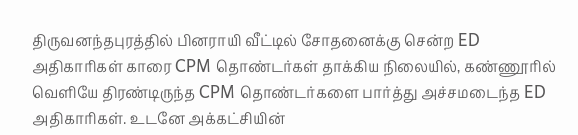திருவனந்தபுரத்தில் பினராயி வீட்டில் சோதனைக்கு சென்ற ED அதிகாரிகள் காரை CPM தொண்டர்கள் தாக்கிய நிலையில், கண்ணூரில் வெளியே திரண்டிருந்த CPM தொண்டர்களை பார்த்து அச்சமடைந்த ED அதிகாரிகள். உடனே அக்கட்சியின்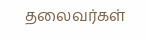தலைவர்கள்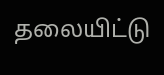தலையிட்டு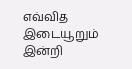எவ்வித இடையூறும் இன்றி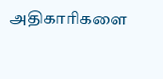அதிகாரிகளை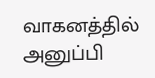வாகனத்தில் அனுப்பி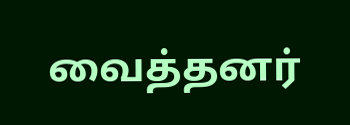வைத்தனர்